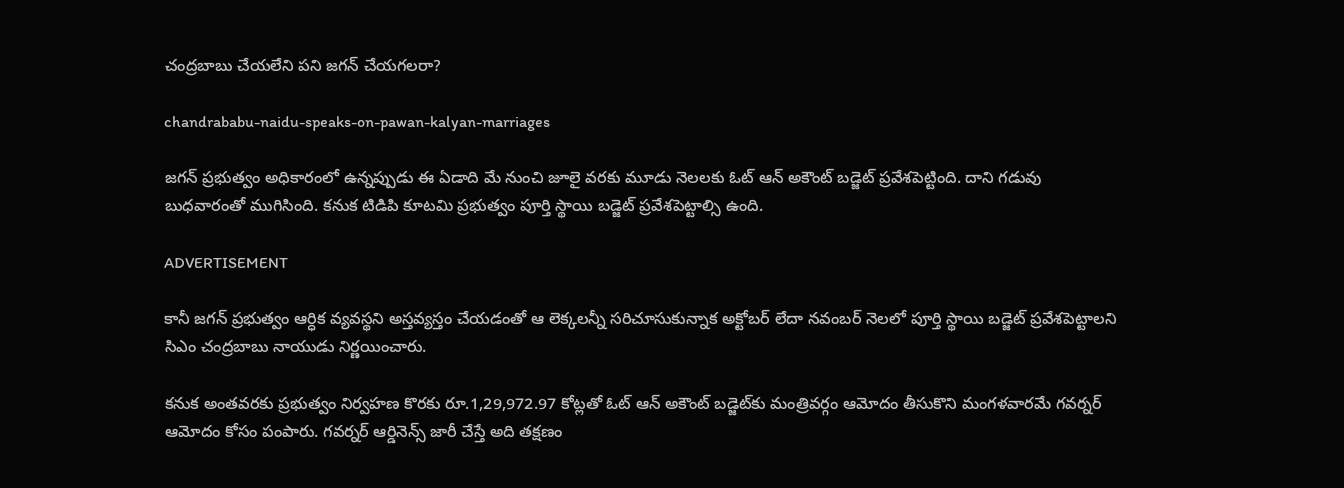చంద్రబాబు చేయలేని పని జగన్‌ చేయగలరా?

chandrababu-naidu-speaks-on-pawan-kalyan-marriages

జగన్‌ ప్రభుత్వం అధికారంలో ఉన్నప్పుడు ఈ ఏడాది మే నుంచి జూలై వరకు మూడు నెలలకు ఓట్ ఆన్‌ అకౌంట్ బడ్జెట్‌ ప్రవేశపెట్టింది. దాని గడువు బుధవారంతో ముగిసింది. కనుక టిడిపి కూటమి ప్రభుత్వం పూర్తి స్థాయి బడ్జెట్‌ ప్రవేశపెట్టాల్సి ఉంది.

ADVERTISEMENT

కానీ జగన్‌ ప్రభుత్వం ఆర్ధిక వ్యవస్థని అస్తవ్యస్తం చేయడంతో ఆ లెక్కలన్నీ సరిచూసుకున్నాక అక్టోబర్ లేదా నవంబర్ నెలలో పూర్తి స్థాయి బడ్జెట్‌ ప్రవేశపెట్టాలని సిఎం చంద్రబాబు నాయుడు నిర్ణయించారు.

కనుక అంతవరకు ప్రభుత్వం నిర్వహణ కొరకు రూ.1,29,972.97 కోట్లతో ఓట్ ఆన్‌ అకౌంట్ బడ్జెట్‌కు మంత్రివర్గం ఆమోదం తీసుకొని మంగళవారమే గవర్నర్‌ ఆమోదం కోసం పంపారు. గవర్నర్‌ ఆర్డినెన్స్ జారీ చేస్తే అది తక్షణం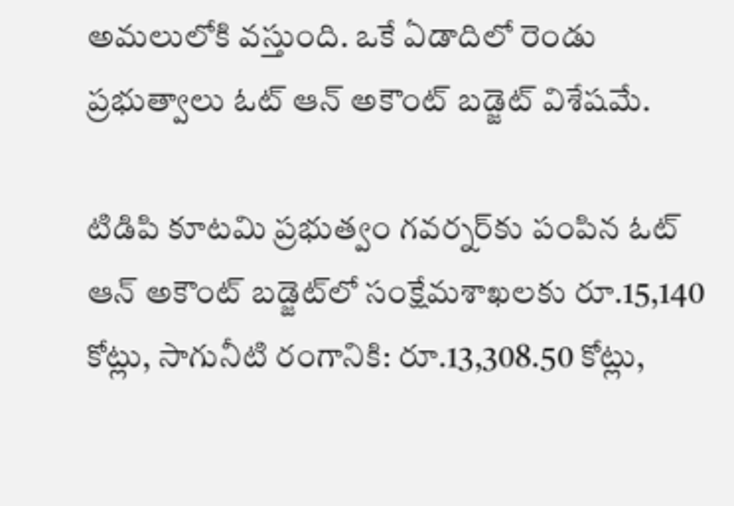అమలులోకి వస్తుంది. ఒకే ఏడాదిలో రెండు ప్రభుత్వాలు ఓట్ ఆన్‌ అకౌంట్ బడ్జెట్‌ విశేషమే.

టిడిపి కూటమి ప్రభుత్వం గవర్నర్‌కు పంపిన ఓట్ ఆన్‌ అకౌంట్ బడ్జెట్‌లో సంక్షేమశాఖలకు రూ.15,140 కోట్లు, సాగునీటి రంగానికి: రూ.13,308.50 కోట్లు,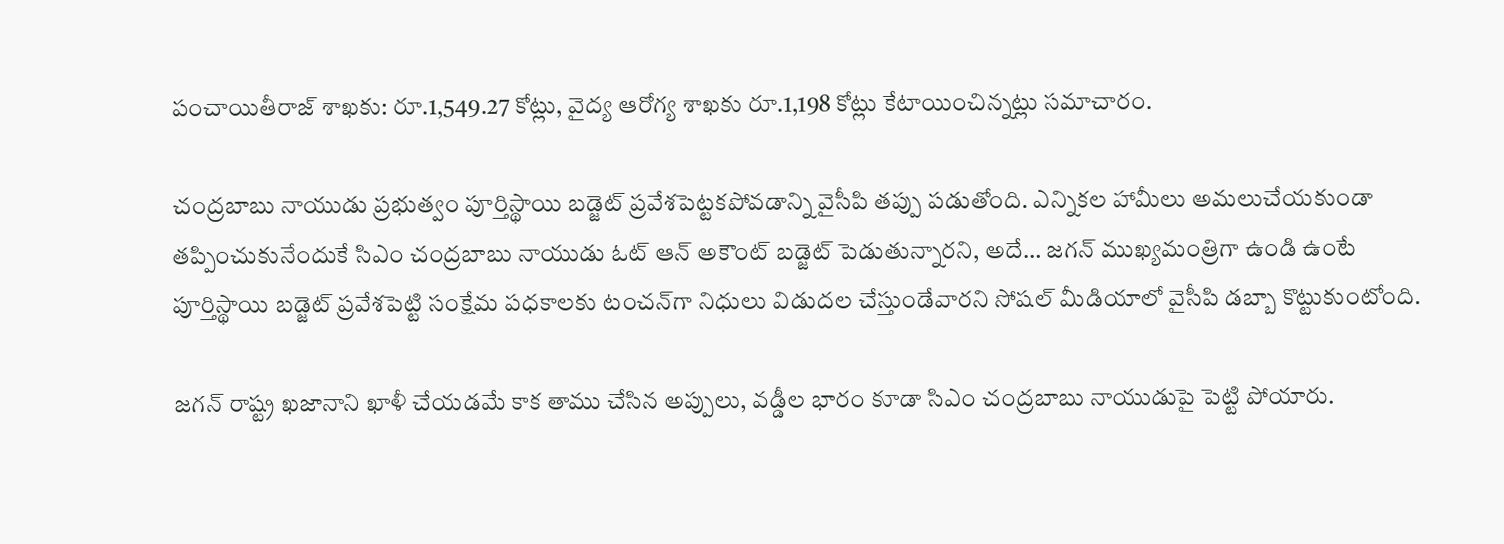పంచాయితీరాజ్ శాఖకు: రూ.1,549.27 కోట్లు, వైద్య ఆరోగ్య శాఖకు రూ.1,198 కోట్లు కేటాయించిన్నట్లు సమాచారం.

చంద్రబాబు నాయుడు ప్రభుత్వం పూర్తిస్థాయి బడ్జెట్‌ ప్రవేశపెట్టకపోవడాన్ని వైసీపి తప్పు పడుతోంది. ఎన్నికల హామీలు అమలుచేయకుండా తప్పించుకునేందుకే సిఎం చంద్రబాబు నాయుడు ఓట్ ఆన్‌ అకౌంట్ బడ్జెట్‌ పెడుతున్నారని, అదే… జగన్‌ ముఖ్యమంత్రిగా ఉండి ఉంటే పూర్తిస్థాయి బడ్జెట్‌ ప్రవేశపెట్టి సంక్షేమ పధకాలకు టంచన్‌గా నిధులు విడుదల చేస్తుండేవారని సోషల్ మీడియాలో వైసీపి డబ్బా కొట్టుకుంటోంది.

జగన్‌ రాష్ట్ర ఖజానాని ఖాళీ చేయడమే కాక తాము చేసిన అప్పులు, వడ్డీల భారం కూడా సిఎం చంద్రబాబు నాయుడుపై పెట్టి పోయారు.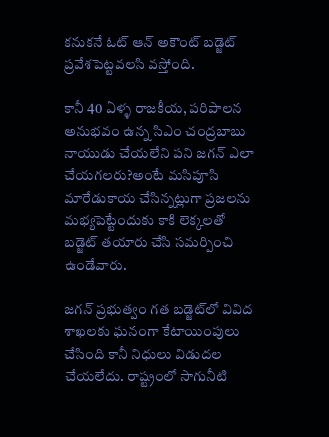కనుకనే ఓట్ ఆన్‌ అకౌంట్ బడ్జెట్‌ ప్రవేశపెట్టవలసి వస్తోంది.

కానీ 40 ఏళ్ళ రాజకీయ, పరిపాలన అనుభవం ఉన్న సిఎం చంద్రబాబు నాయుడు చేయలేని పని జగన్‌ ఎలా చేయగలరు?అంటే మసిపూసి మారేడుకాయ చేసిన్నట్లుగా ప్రజలను మభ్యపెట్టేందుకు కాకి లెక్కలతో బడ్జెట్‌ తయారు చేసి సమర్పించి ఉండేవారు.

జగన్‌ ప్రభుత్వం గత బడ్జెట్‌లో వివిద శాఖలకు ఘనంగా కేటాయింపులు చేసింది కానీ నిధులు విడుదల చేయలేదు. రాష్ట్రంలో సాగునీటి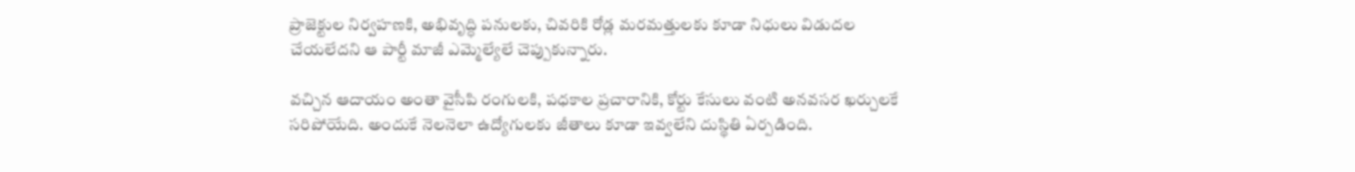ప్రాజెక్టుల నిర్వహణకి, అభివృద్ధి పనులకు, చివరికి రోడ్ల మరమత్తులకు కూడా నిధులు విడుదల చేయలేదని ఆ పార్టీ మాజీ ఎమ్మెల్యేలే చెప్పుకున్నారు.

వచ్చిన ఆదాయం అంతా వైసీపి రంగులకి, పధకాల ప్రచారానికి, కోర్టు కేసులు వంటి అనవసర ఖర్చులకే సరిపోయేది. అందుకే నెలనెలా ఉద్యోగులకు జీతాలు కూడా ఇవ్వలేని దుస్థితి ఏర్పడింది.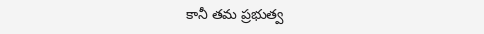కానీ తమ ప్రభుత్వ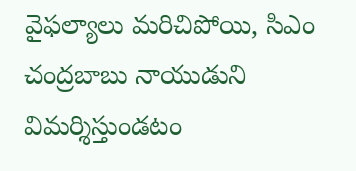వైఫల్యాలు మరిచిపోయి, సిఎం చంద్రబాబు నాయుడుని విమర్శిస్తుండటం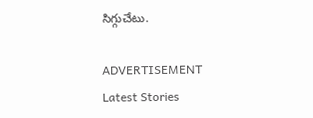సిగ్గుచేటు.

ADVERTISEMENT
Latest Stories